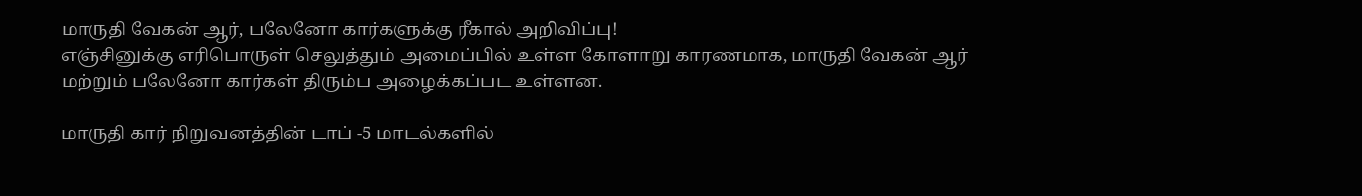மாருதி வேகன் ஆர், பலேனோ கார்களுக்கு ரீகால் அறிவிப்பு!
எஞ்சினுக்கு எரிபொருள் செலுத்தும் அமைப்பில் உள்ள கோளாறு காரணமாக, மாருதி வேகன் ஆர் மற்றும் பலேனோ கார்கள் திரும்ப அழைக்கப்பட உள்ளன.

மாருதி கார் நிறுவனத்தின் டாப் -5 மாடல்களில்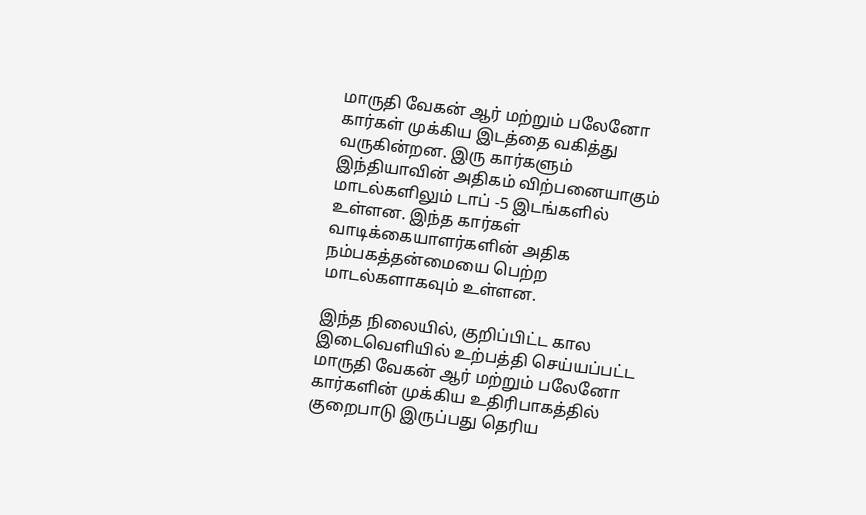மாருதி வேகன் ஆர் மற்றும் பலேனோ கார்கள் முக்கிய இடத்தை வகித்து வருகின்றன. இரு கார்களும் இந்தியாவின் அதிகம் விற்பனையாகும் மாடல்களிலும் டாப் -5 இடங்களில் உள்ளன. இந்த கார்கள் வாடிக்கையாளர்களின் அதிக நம்பகத்தன்மையை பெற்ற மாடல்களாகவும் உள்ளன.

இந்த நிலையில், குறிப்பிட்ட கால இடைவெளியில் உற்பத்தி செய்யப்பட்ட மாருதி வேகன் ஆர் மற்றும் பலேனோ கார்களின் முக்கிய உதிரிபாகத்தில் குறைபாடு இருப்பது தெரிய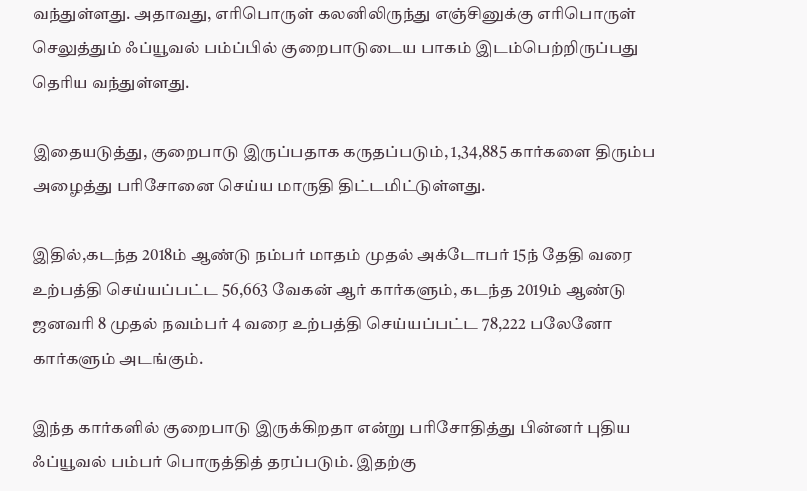வந்துள்ளது. அதாவது, எரிபொருள் கலனிலிருந்து எஞ்சினுக்கு எரிபொருள் செலுத்தும் ஃப்யூவல் பம்ப்பில் குறைபாடுடைய பாகம் இடம்பெற்றிருப்பது தெரிய வந்துள்ளது.

இதையடுத்து, குறைபாடு இருப்பதாக கருதப்படும், 1,34,885 கார்களை திரும்ப அழைத்து பரிசோனை செய்ய மாருதி திட்டமிட்டுள்ளது.

இதில்,கடந்த 2018ம் ஆண்டு நம்பர் மாதம் முதல் அக்டோபர் 15ந் தேதி வரை உற்பத்தி செய்யப்பட்ட 56,663 வேகன் ஆர் கார்களும், கடந்த 2019ம் ஆண்டு ஜனவரி 8 முதல் நவம்பர் 4 வரை உற்பத்தி செய்யப்பட்ட 78,222 பலேனோ கார்களும் அடங்கும்.

இந்த கார்களில் குறைபாடு இருக்கிறதா என்று பரிசோதித்து பின்னர் புதிய ஃப்யூவல் பம்பர் பொருத்தித் தரப்படும். இதற்கு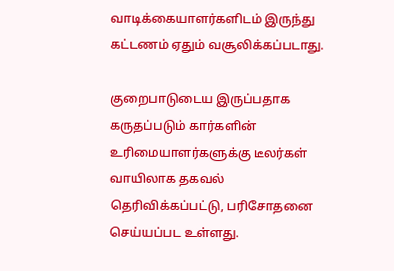வாடிக்கையாளர்களிடம் இருந்து கட்டணம் ஏதும் வசூலிக்கப்படாது.

குறைபாடுடைய இருப்பதாக கருதப்படும் கார்களின் உரிமையாளர்களுக்கு டீலர்கள் வாயிலாக தகவல் தெரிவிக்கப்பட்டு, பரிசோதனை செய்யப்பட உள்ளது.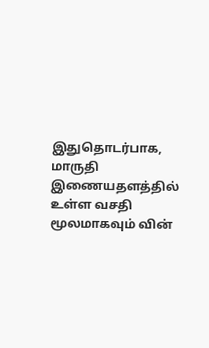இதுதொடர்பாக, மாருதி இணையதளத்தில் உள்ள வசதி மூலமாகவும் வின்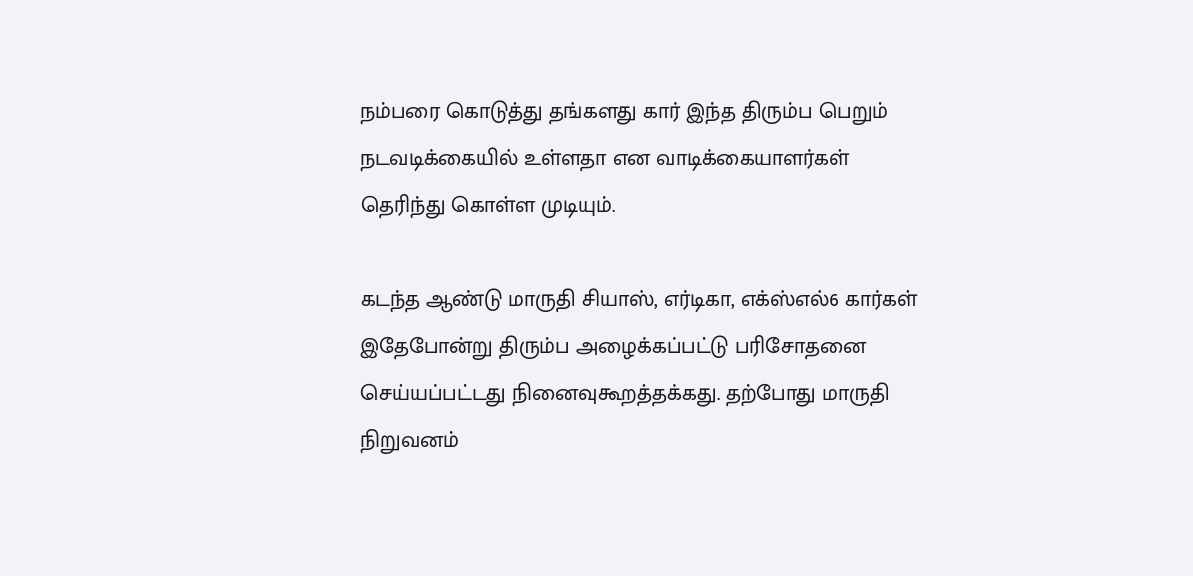நம்பரை கொடுத்து தங்களது கார் இந்த திரும்ப பெறும் நடவடிக்கையில் உள்ளதா என வாடிக்கையாளர்கள் தெரிந்து கொள்ள முடியும்.

கடந்த ஆண்டு மாருதி சியாஸ், எர்டிகா, எக்ஸ்எல்6 கார்கள் இதேபோன்று திரும்ப அழைக்கப்பட்டு பரிசோதனை செய்யப்பட்டது நினைவுகூறத்தக்கது. தற்போது மாருதி நிறுவனம்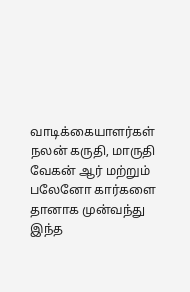வாடிக்கையாளர்கள் நலன் கருதி, மாருதி வேகன் ஆர் மற்றும் பலேனோ கார்களை தானாக முன்வந்து இந்த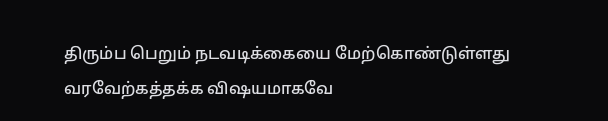திரும்ப பெறும் நடவடிக்கையை மேற்கொண்டுள்ளது வரவேற்கத்தக்க விஷயமாகவே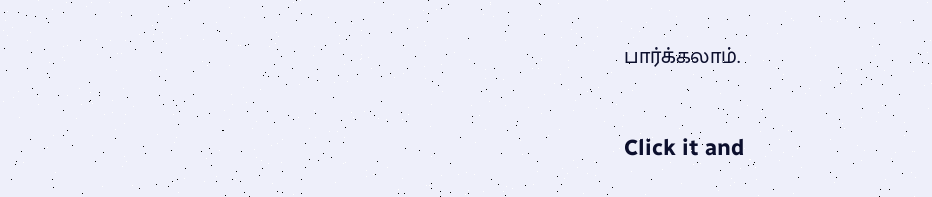பார்க்கலாம்.


Click it and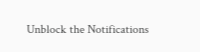Unblock the Notifications